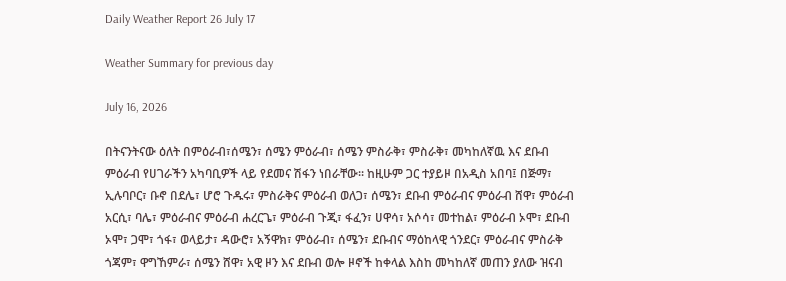Daily Weather Report 26 July 17

Weather Summary for previous day

July 16, 2026

በትናንትናው ዕለት በምዕራብ፣ሰሜን፣ ሰሜን ምዕራብ፣ ሰሜን ምስራቅ፣ ምስራቅ፣ መካከለኛዉ እና ደቡብ ምዕራብ የሀገራችን አካባቢዎች ላይ የደመና ሽፋን ነበራቸው፡፡ ከዚሁም ጋር ተያይዞ በአዲስ አበባ፤ በጅማ፣ ኢሉባቦር፣ ቡኖ በደሌ፣ ሆሮ ጉዱሩ፣ ምስራቅና ምዕራብ ወለጋ፣ ሰሜን፣ ደቡብ ምዕራብና ምዕራብ ሸዋ፣ ምዕራብ አርሲ፣ ባሌ፣ ምዕራብና ምዕራብ ሐረርጌ፣ ምዕራብ ጉጂ፣ ፋፈን፣ ሀዋሳ፣ አሶሳ፣ መተከል፣ ምዕራብ ኦሞ፣ ደቡብ ኦሞ፣ ጋሞ፣ ጎፋ፣ ወላይታ፣ ዳውሮ፣ አኝዋክ፣ ምዕራብ፣ ሰሜን፣ ደቡብና ማዕከላዊ ጎንደር፣ ምዕራብና ምስራቅ ጎጃም፣ ዋግኸምራ፣ ሰሜን ሸዋ፣ አዊ ዞን እና ደቡብ ወሎ ዞኖች ከቀላል እስከ መካከለኛ መጠን ያለው ዝናብ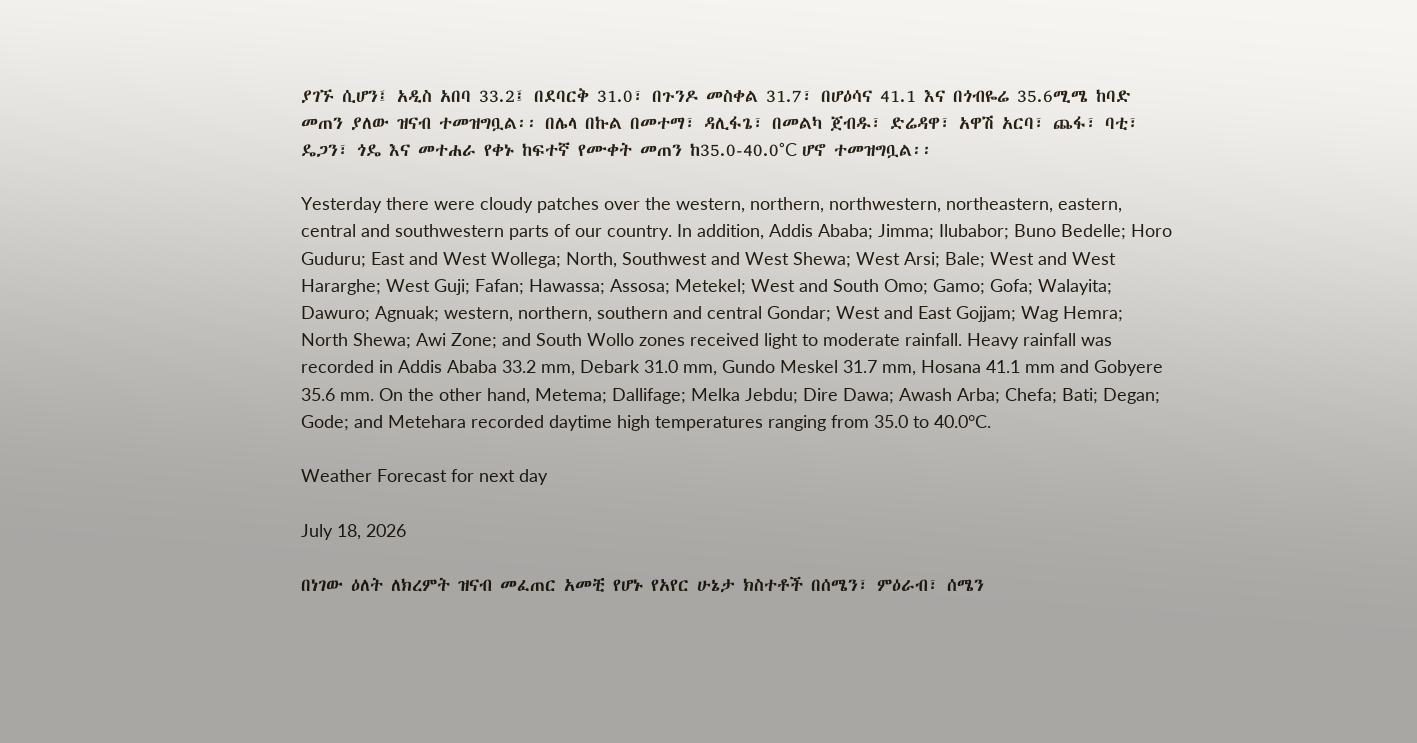ያገኙ ሲሆን፤ አዲስ አበባ 33.2፤ በደባርቅ 31.0፣ በጉንዶ መስቀል 31.7፣ በሆዕሳና 41.1 እና በጎብዬሬ 35.6ሚሜ ከባድ መጠን ያለው ዝናብ ተመዝግቧል፡፡ በሌላ በኩል በመተማ፣ ዳሊፋጌ፣ በመልካ ጀብዱ፣ ድሬዳዋ፣ አዋሽ አርባ፣ ጨፋ፣ ባቲ፣ ዴጋን፣ ጎዴ እና መተሐራ የቀኑ ከፍተኛ የሙቀት መጠን ከ35.0-40.0°C ሆኖ ተመዝግቧል፡፡

Yesterday there were cloudy patches over the western, northern, northwestern, northeastern, eastern, central and southwestern parts of our country. In addition, Addis Ababa; Jimma; Ilubabor; Buno Bedelle; Horo Guduru; East and West Wollega; North, Southwest and West Shewa; West Arsi; Bale; West and West Hararghe; West Guji; Fafan; Hawassa; Assosa; Metekel; West and South Omo; Gamo; Gofa; Walayita; Dawuro; Agnuak; western, northern, southern and central Gondar; West and East Gojjam; Wag Hemra; North Shewa; Awi Zone; and South Wollo zones received light to moderate rainfall. Heavy rainfall was recorded in Addis Ababa 33.2 mm, Debark 31.0 mm, Gundo Meskel 31.7 mm, Hosana 41.1 mm and Gobyere 35.6 mm. On the other hand, Metema; Dallifage; Melka Jebdu; Dire Dawa; Awash Arba; Chefa; Bati; Degan; Gode; and Metehara recorded daytime high temperatures ranging from 35.0 to 40.0°C.

Weather Forecast for next day

July 18, 2026

በነገው ዕለት ለክረምት ዝናብ መፈጠር አመቺ የሆኑ የአየር ሁኔታ ክስተቶች በሰሜን፣ ምዕራብ፣ ሰሜን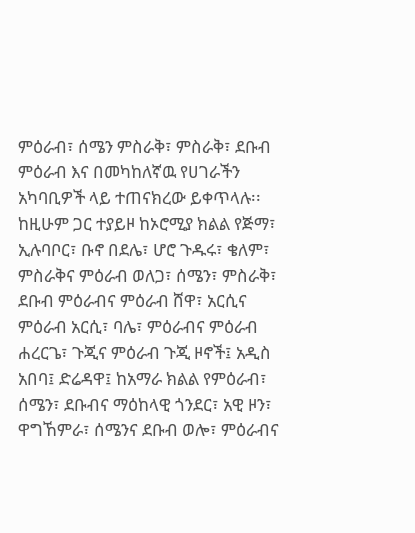ምዕራብ፣ ሰሜን ምስራቅ፣ ምስራቅ፣ ደቡብ ምዕራብ እና በመካከለኛዉ የሀገራችን አካባቢዎች ላይ ተጠናክረው ይቀጥላሉ፡፡ ከዚሁም ጋር ተያይዞ ከኦሮሚያ ክልል የጅማ፣ ኢሉባቦር፣ ቡኖ በደሌ፣ ሆሮ ጉዱሩ፣ ቄለም፣ ምስራቅና ምዕራብ ወለጋ፣ ሰሜን፣ ምስራቅ፣ ደቡብ ምዕራብና ምዕራብ ሸዋ፣ አርሲና ምዕራብ አርሲ፣ ባሌ፣ ምዕራብና ምዕራብ ሐረርጌ፣ ጉጂና ምዕራብ ጉጂ ዞኖች፤ አዲስ አበባ፤ ድሬዳዋ፤ ከአማራ ክልል የምዕራብ፣ ሰሜን፣ ደቡብና ማዕከላዊ ጎንደር፣ አዊ ዞን፣ ዋግኸምራ፣ ሰሜንና ደቡብ ወሎ፣ ምዕራብና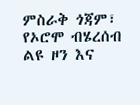ምስራቅ ጎጃም፣ የኦሮሞ ብሄረሰብ ልዩ ዞን እና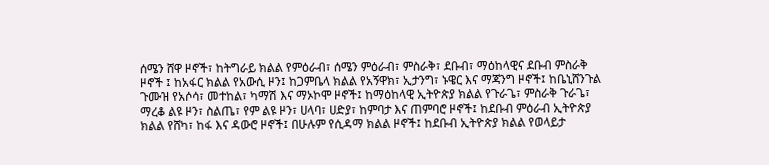ሰሜን ሸዋ ዞኖች፣ ከትግራይ ክልል የምዕራብ፣ ሰሜን ምዕራብ፣ ምስራቅ፣ ደቡብ፣ ማዕከላዊና ደቡብ ምስራቅ ዞኖች ፤ ከአፋር ክልል የአውሲ ዞን፤ ከጋምቤላ ክልል የአኝዋክ፣ ኢታንግ፣ ኑዌር እና ማጃንግ ዞኖች፤ ከቤኒሸንጉል ጉሙዝ የአሶሳ፣ መተከል፣ ካማሽ እና ማኦኮሞ ዞኖች፤ ከማዕከላዊ ኢትዮጵያ ክልል የጉራጌ፣ ምስራቅ ጉራጌ፣ ማረቆ ልዩ ዞን፣ ስልጤ፣ የም ልዩ ዞን፣ ሀላባ፣ ሀድያ፣ ከምባታ እና ጠምባሮ ዞኖች፤ ከደቡብ ምዕራብ ኢትዮጵያ ክልል የሸካ፣ ከፋ እና ዳውሮ ዞኖች፤ በሁሉም የሲዳማ ክልል ዞኖች፤ ከደቡብ ኢትዮጵያ ክልል የወላይታ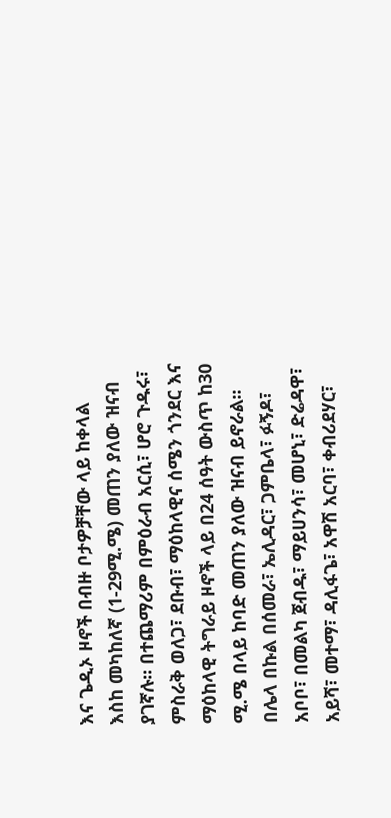እና ጌዲኦ ዞኖች በብዙ ቦታዎቻቸው ላይ ከቀላል እስከ መካከለኛ (1-29ሚ.ሜ) መጠን ያለው ዝናብ ያገኛሉ፡፡ በተጨማሪም በምዕራብ አርሲ፣ ሆሮ ጉዱሩ፣ ምስራቅ ወለጋ፣ ደቡብ፣ ማዕከላዊና ሰሜን ጎንደር እና ማዕከላዊ ትግራይ ዞኖች ላይ በ24 ሰዓት ውስጥ ከ30 ሚ.ሜ በላይ ከባድ መጠን ያለው ዝናብ ይኖራል፡፡ በሌላ በኩል በሰመራ፣ ኤሊዳር፣ ጋምቤላ፣ ፉኝዶ፣ አቦቦ፣ በመልካ ጀብዱ፣ ማይሀንሳ፣ መሆኒ፣ ድሬዳዋ፣ አይሻ፣ መተማ፣ ዳሊፋጌ፣ አዋሽ አርባ፣ ቀብሪደሃር፣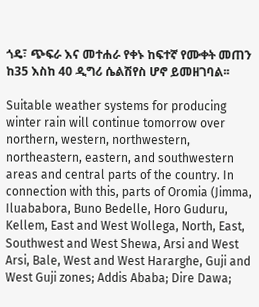ጎዴ፣ ጭፍራ እና መተሐራ የቀኑ ከፍተኛ የሙቀት መጠን ከ35 እስከ 40 ዲግሪ ሴልሽየስ ሆኖ ይመዘገባል፡፡

Suitable weather systems for producing winter rain will continue tomorrow over northern, western, northwestern, northeastern, eastern, and southwestern areas and central parts of the country. In connection with this, parts of Oromia (Jimma, Iluababora, Buno Bedelle, Horo Guduru, Kellem, East and West Wollega, North, East, Southwest and West Shewa, Arsi and West Arsi, Bale, West and West Hararghe, Guji and West Guji zones; Addis Ababa; Dire Dawa;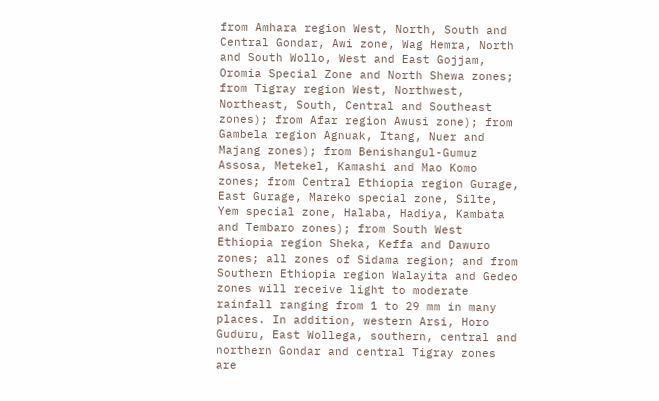from Amhara region West, North, South and Central Gondar, Awi zone, Wag Hemra, North and South Wollo, West and East Gojjam, Oromia Special Zone and North Shewa zones; from Tigray region West, Northwest, Northeast, South, Central and Southeast zones); from Afar region Awusi zone); from Gambela region Agnuak, Itang, Nuer and Majang zones); from Benishangul-Gumuz Assosa, Metekel, Kamashi and Mao Komo zones; from Central Ethiopia region Gurage, East Gurage, Mareko special zone, Silte, Yem special zone, Halaba, Hadiya, Kambata and Tembaro zones); from South West Ethiopia region Sheka, Keffa and Dawuro zones; all zones of Sidama region; and from Southern Ethiopia region Walayita and Gedeo zones will receive light to moderate rainfall ranging from 1 to 29 mm in many places. In addition, western Arsi, Horo Guduru, East Wollega, southern, central and northern Gondar and central Tigray zones are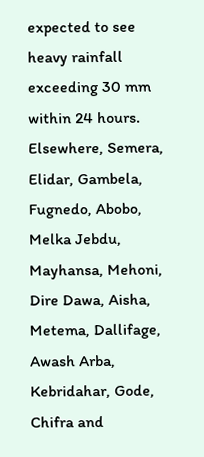expected to see heavy rainfall exceeding 30 mm within 24 hours. Elsewhere, Semera, Elidar, Gambela, Fugnedo, Abobo, Melka Jebdu, Mayhansa, Mehoni, Dire Dawa, Aisha, Metema, Dallifage, Awash Arba, Kebridahar, Gode, Chifra and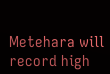Metehara will record high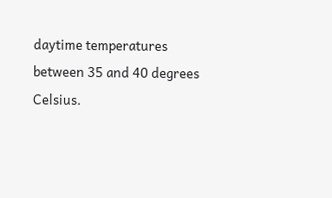daytime temperatures between 35 and 40 degrees Celsius.